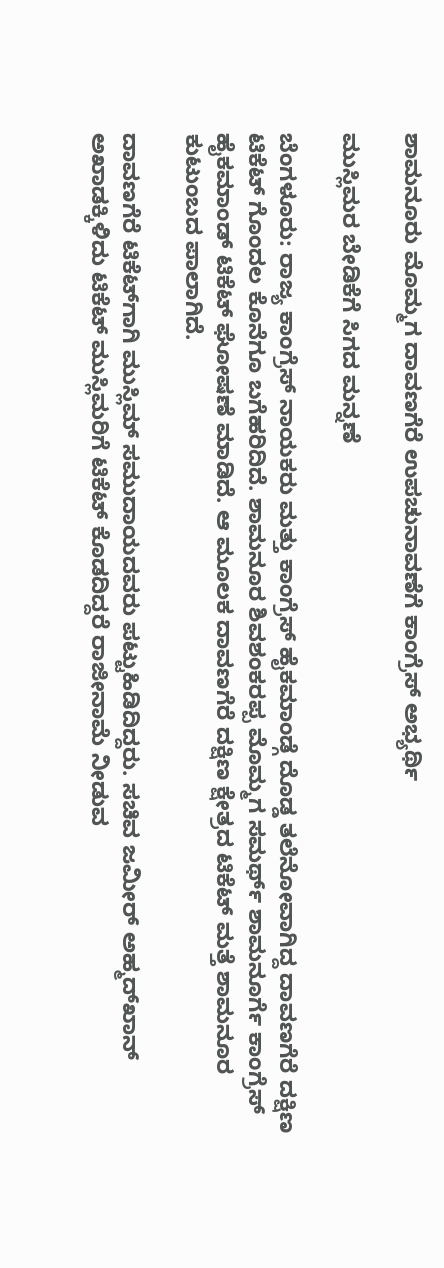ಶಾಮನೂರು ಮೊಮ್ಮಗ ದಾವಣಗೆರೆ ಉಪಚುನಾವಣೆಗೆ ಕಾಂಗ್ರೆಸ್‌ ಅಭ್ಯರ್ಥಿ

ಮುಸ್ಲಿಮರ ಬೇಡಿಕೆಗೆ ಸಿಗದ ಮನ್ನಣೆ

ಬೆಂಗಳೂರು: ರಾಜ್ಯ ಕಾಂಗ್ರೆಸ್ ನಾಯಕರು ಮತ್ತು ಕಾಂಗ್ರೆಸ್ ಹೈಕಮಾಂಡ್ಗೆ ದೊಡ್ಡ ತಲೆನೋವಾಗಿದ್ದ ದಾವಣಗೆರೆ ದಕ್ಷಿಣ ಟಿಕೆಟ್ ಗೊಂದಲ ಕೊನೆಗೂ ಬಗೆಹರಿದಿದೆ. ಶಾಮನೂರ ಶಿವಶಂಕರಪ್ಪ ಮೊಮ್ಮಗ ಸಮರ್ಥ್ ಶಾಮನೂರ್ಗೆ ಕಾಂಗ್ರೆಸ್ ಹೈಕಮಾಂಡ್ ಟಿಕೆಟ್ ಘೋಷಣೆ ಮಾಡಿದೆ. ಆ ಮೂಲಕ ದಾವಣಗೆರೆ ದಕ್ಷಿಣ ಕ್ಷೇತ್ರದ ಟಿಕೆಟ್ ಮತ್ತೆ ಶಾಮನೂರ ಕುಟುಂಬದ ಪಾಲಾಗಿದೆ.

ದಾವಣಗೆರೆ ಟಿಕೆಟ್‌ಗಾಗಿ ಮುಸ್ಲಿಮ್‌ ಸಮುದಾಯದವರು ಪಟ್ಟುಹಿಡಿದಿದ್ದರು. ಸಚಿವ ಜಮೀರ್‌ ಅಹ್ಮದ್‌ಖಾನ್‌ ಅಖಾಡಕ್ಕಿಳಿದು ಟಿಕೆಟ್‌ ಮುಸ್ಲಿಮರಿಗೆ ಟಿಕೆಟ್‌ ಕೊಡದಿದ್ದರೆ ರಾಜೀನಾಮೆ ನೀಡುವ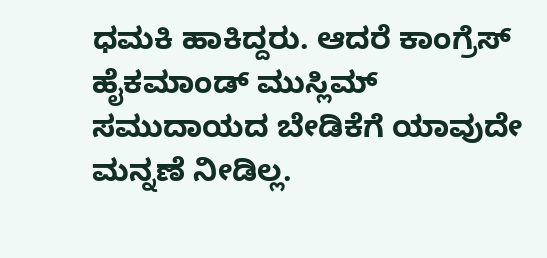ಧಮಕಿ ಹಾಕಿದ್ದರು. ಆದರೆ ಕಾಂಗ್ರೆಸ್‌ ಹೈಕಮಾಂಡ್‌ ಮುಸ್ಲಿಮ್‌ ಸಮುದಾಯದ ಬೇಡಿಕೆಗೆ ಯಾವುದೇ ಮನ್ನಣೆ ನೀಡಿಲ್ಲ.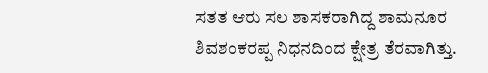ಸತತ ಆರು ಸಲ ಶಾಸಕರಾಗಿದ್ದ ಶಾಮನೂರ ಶಿವಶಂಕರಪ್ಪ ನಿಧನದಿಂದ ಕ್ಷೇತ್ರ ತೆರವಾಗಿತ್ತು.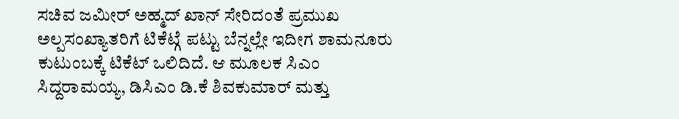ಸಚಿವ ಜಮೀರ್‌ ಅಹ್ಮದ್ ಖಾನ್ ಸೇರಿದಂತೆ ಪ್ರಮುಖ ಅಲ್ಪಸಂಖ್ಯಾತರಿಗೆ ಟಿಕೆಟ್ಗೆ ಪಟ್ಟು ಬೆನ್ನಲ್ಲೇ ಇದೀಗ ಶಾಮನೂರು ಕುಟುಂಬಕ್ಕೆ ಟಿಕೆಟ್ ಒಲಿದಿದೆ. ಆ ಮೂಲಕ ಸಿಎಂ ಸಿದ್ದರಾಮಯ್ಯ, ಡಿಸಿಎಂ ಡಿ.ಕೆ ಶಿವಕುಮಾರ್ ಮತ್ತು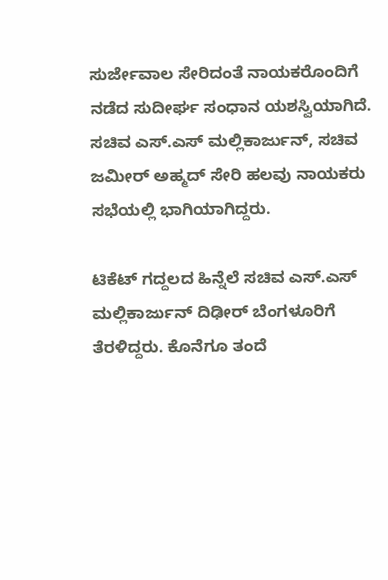ಸುರ್ಜೇವಾಲ ಸೇರಿದಂತೆ ನಾಯಕರೊಂದಿಗೆ ನಡೆದ ಸುದೀರ್ಘ ಸಂಧಾನ ಯಶಸ್ವಿಯಾಗಿದೆ. ಸಚಿವ ಎಸ್.ಎಸ್ ಮಲ್ಲಿಕಾರ್ಜುನ್, ಸಚಿವ ಜಮೀರ್ ಅಹ್ಮದ್ ಸೇರಿ ಹಲವು ನಾಯಕರು ಸಭೆಯಲ್ಲಿ ಭಾಗಿಯಾಗಿದ್ದರು.

ಟಿಕೆಟ್ ಗದ್ದಲದ ಹಿನ್ನೆಲೆ ಸಚಿವ ಎಸ್.ಎಸ್ ಮಲ್ಲಿಕಾರ್ಜುನ್ ದಿಢೀರ್ ಬೆಂಗಳೂರಿಗೆ ತೆರಳಿದ್ದರು. ಕೊನೆಗೂ ತಂದೆ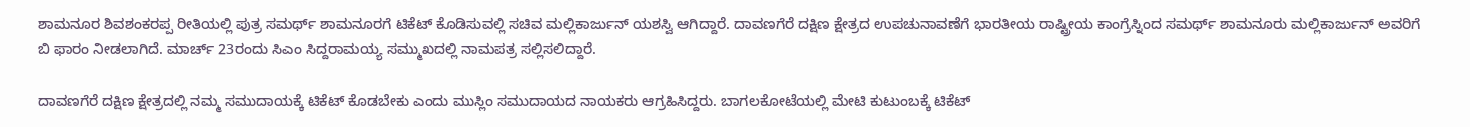ಶಾಮನೂರ ಶಿವಶಂಕರಪ್ಪ ರೀತಿಯಲ್ಲಿ ಪುತ್ರ ಸಮರ್ಥ್ ಶಾಮನೂರಗೆ ಟಿಕೆಟ್ ಕೊಡಿಸುವಲ್ಲಿ ಸಚಿವ ಮಲ್ಲಿಕಾರ್ಜುನ್ ಯಶಸ್ವಿ ಆಗಿದ್ದಾರೆ. ದಾವಣಗೆರೆ ದಕ್ಷಿಣ ಕ್ಷೇತ್ರದ ಉಪಚುನಾವಣೆಗೆ ಭಾರತೀಯ ರಾಷ್ಟ್ರೀಯ ಕಾಂಗ್ರೆಸ್ನಿಂದ ಸಮರ್ಥ್ ಶಾಮನೂರು ಮಲ್ಲಿಕಾರ್ಜುನ್ ಅವರಿಗೆ ಬಿ ಫಾರಂ ನೀಡಲಾಗಿದೆ. ಮಾರ್ಚ್ 23ರಂದು ಸಿಎಂ ಸಿದ್ದರಾಮಯ್ಯ ಸಮ್ಮುಖದಲ್ಲಿ ನಾಮಪತ್ರ ಸಲ್ಲಿಸಲಿದ್ದಾರೆ.

ದಾವಣಗೆರೆ ದಕ್ಷಿಣ ಕ್ಷೇತ್ರದಲ್ಲಿ ನಮ್ಮ ಸಮುದಾಯಕ್ಕೆ ಟಿಕೆಟ್ ಕೊಡಬೇಕು ಎಂದು ಮುಸ್ಲಿಂ ಸಮುದಾಯದ ನಾಯಕರು ಆಗ್ರಹಿಸಿದ್ದರು. ಬಾಗಲಕೋಟೆಯಲ್ಲಿ ಮೇಟಿ ಕುಟುಂಬಕ್ಕೆ ಟಿಕೆಟ್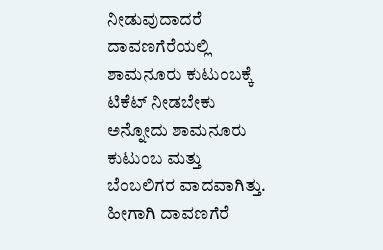ನೀಡುವುದಾದರೆ ದಾವಣಗೆರೆಯಲ್ಲಿ ಶಾಮನೂರು ಕುಟುಂಬಕ್ಕೆ ಟಿಕೆಟ್ ನೀಡಬೇಕು ಅನ್ನೋದು ಶಾಮನೂರು ಕುಟುಂಬ ಮತ್ತು ಬೆಂಬಲಿಗರ ವಾದವಾಗಿತ್ತು. ಹೀಗಾಗಿ ದಾವಣಗೆರೆ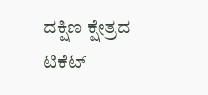ದಕ್ಷಿಣ ಕ್ಷೇತ್ರದ ಟಿಕೆಟ್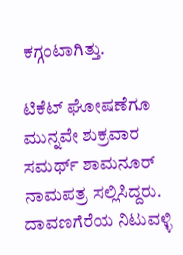ಕಗ್ಗಂಟಾಗಿತ್ತು.

ಟಿಕೆಟ್ ಘೋಷಣೆಗೂ ಮುನ್ನವೇ ಶುಕ್ರವಾರ ಸಮರ್ಥ್ ಶಾಮನೂರ್ ನಾಮಪತ್ರ ಸಲ್ಲಿಸಿದ್ದರು. ದಾವಣಗೆರೆಯ ನಿಟುವಳ್ಳಿ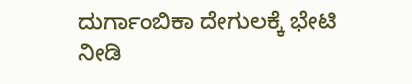ದುರ್ಗಾಂಬಿಕಾ ದೇಗುಲಕ್ಕೆ ಭೇಟಿ ನೀಡಿ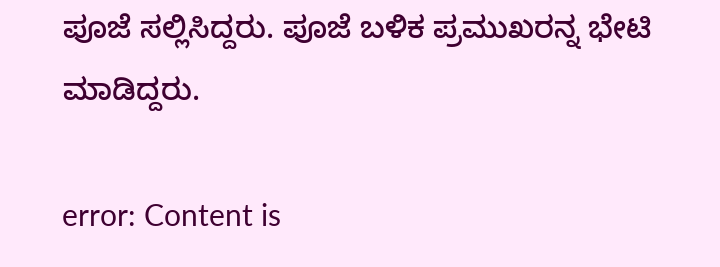ಪೂಜೆ ಸಲ್ಲಿಸಿದ್ದರು. ಪೂಜೆ ಬಳಿಕ ಪ್ರಮುಖರನ್ನ ಭೇಟಿ ಮಾಡಿದ್ದರು.

error: Content is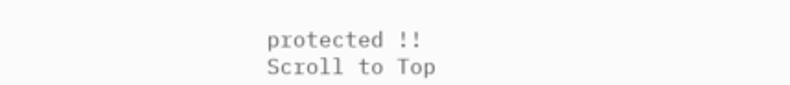protected !!
Scroll to Top